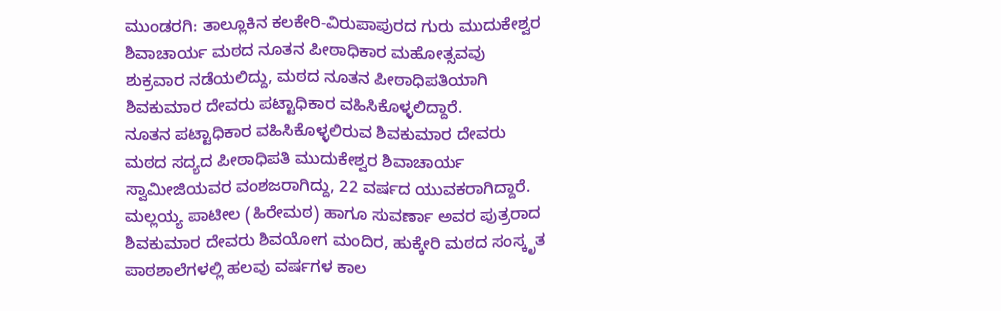ಮುಂಡರಗಿ: ತಾಲ್ಲೂಕಿನ ಕಲಕೇರಿ-ವಿರುಪಾಪುರದ ಗುರು ಮುದುಕೇಶ್ವರ ಶಿವಾಚಾರ್ಯ ಮಠದ ನೂತನ ಪೀಠಾಧಿಕಾರ ಮಹೋತ್ಸವವು ಶುಕ್ರವಾರ ನಡೆಯಲಿದ್ದು, ಮಠದ ನೂತನ ಪೀಠಾಧಿಪತಿಯಾಗಿ ಶಿವಕುಮಾರ ದೇವರು ಪಟ್ಟಾಧಿಕಾರ ವಹಿಸಿಕೊಳ್ಳಲಿದ್ದಾರೆ.
ನೂತನ ಪಟ್ಟಾಧಿಕಾರ ವಹಿಸಿಕೊಳ್ಳಲಿರುವ ಶಿವಕುಮಾರ ದೇವರು ಮಠದ ಸದ್ಯದ ಪೀಠಾಧಿಪತಿ ಮುದುಕೇಶ್ವರ ಶಿವಾಚಾರ್ಯ ಸ್ವಾಮೀಜಿಯವರ ವಂಶಜರಾಗಿದ್ದು, 22 ವರ್ಷದ ಯುವಕರಾಗಿದ್ದಾರೆ.
ಮಲ್ಲಯ್ಯ ಪಾಟೀಲ (ಹಿರೇಮಠ) ಹಾಗೂ ಸುವರ್ಣಾ ಅವರ ಪುತ್ರರಾದ ಶಿವಕುಮಾರ ದೇವರು ಶಿವಯೋಗ ಮಂದಿರ, ಹುಕ್ಕೇರಿ ಮಠದ ಸಂಸ್ಕೃತ ಪಾಠಶಾಲೆಗಳಲ್ಲಿ ಹಲವು ವರ್ಷಗಳ ಕಾಲ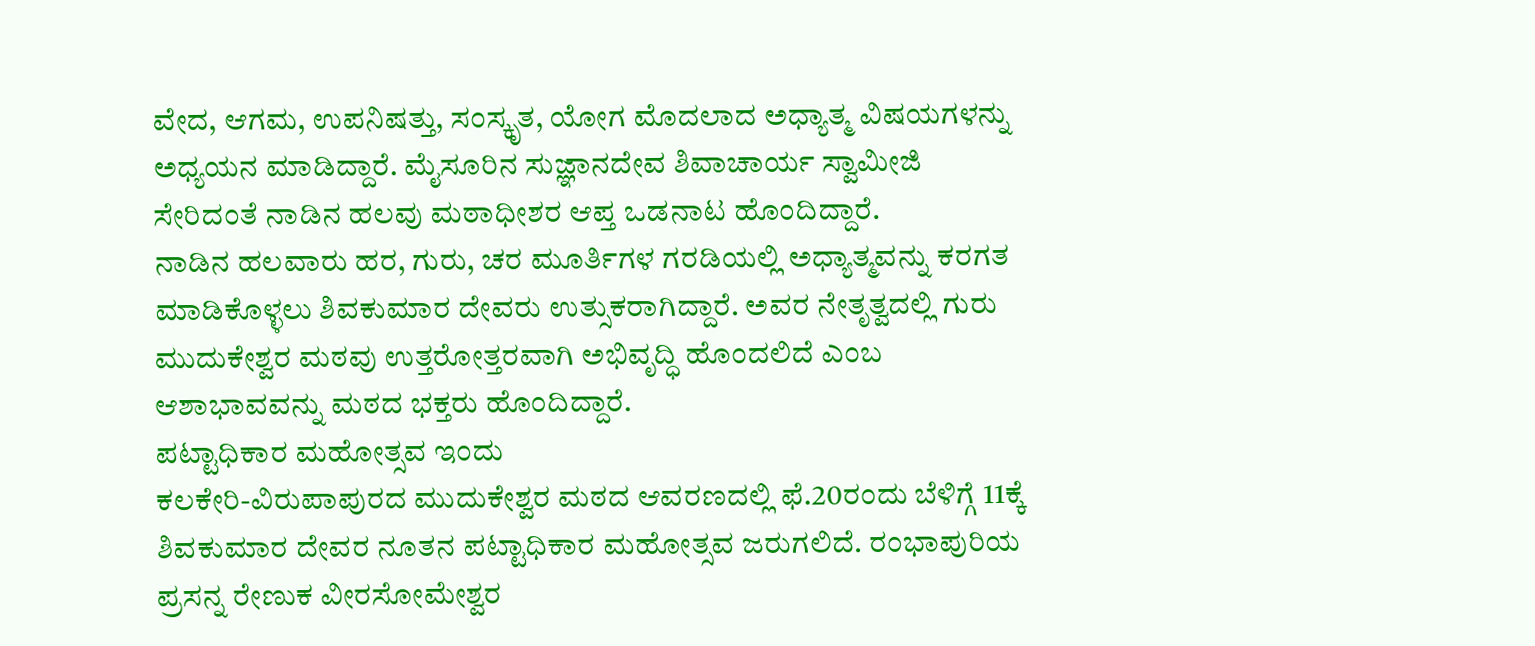ವೇದ, ಆಗಮ, ಉಪನಿಷತ್ತು, ಸಂಸ್ಕೃತ, ಯೋಗ ಮೊದಲಾದ ಅಧ್ಯಾತ್ಮ ವಿಷಯಗಳನ್ನು ಅಧ್ಯಯನ ಮಾಡಿದ್ದಾರೆ. ಮೈಸೂರಿನ ಸುಜ್ಞಾನದೇವ ಶಿವಾಚಾರ್ಯ ಸ್ವಾಮೀಜಿ ಸೇರಿದಂತೆ ನಾಡಿನ ಹಲವು ಮಠಾಧೀಶರ ಆಪ್ತ ಒಡನಾಟ ಹೊಂದಿದ್ದಾರೆ.
ನಾಡಿನ ಹಲವಾರು ಹರ, ಗುರು, ಚರ ಮೂರ್ತಿಗಳ ಗರಡಿಯಲ್ಲಿ ಅಧ್ಯಾತ್ಮವನ್ನು ಕರಗತ ಮಾಡಿಕೊಳ್ಳಲು ಶಿವಕುಮಾರ ದೇವರು ಉತ್ಸುಕರಾಗಿದ್ದಾರೆ. ಅವರ ನೇತೃತ್ವದಲ್ಲಿ ಗುರು ಮುದುಕೇಶ್ವರ ಮಠವು ಉತ್ತರೋತ್ತರವಾಗಿ ಅಭಿವೃದ್ಧಿ ಹೊಂದಲಿದೆ ಎಂಬ ಆಶಾಭಾವವನ್ನು ಮಠದ ಭಕ್ತರು ಹೊಂದಿದ್ದಾರೆ.
ಪಟ್ಟಾಧಿಕಾರ ಮಹೋತ್ಸವ ಇಂದು
ಕಲಕೇರಿ-ವಿರುಪಾಪುರದ ಮುದುಕೇಶ್ವರ ಮಠದ ಆವರಣದಲ್ಲಿ ಫೆ.20ರಂದು ಬೆಳಿಗ್ಗೆ 11ಕ್ಕೆ ಶಿವಕುಮಾರ ದೇವರ ನೂತನ ಪಟ್ಟಾಧಿಕಾರ ಮಹೋತ್ಸವ ಜರುಗಲಿದೆ. ರಂಭಾಪುರಿಯ ಪ್ರಸನ್ನ ರೇಣುಕ ವೀರಸೋಮೇಶ್ವರ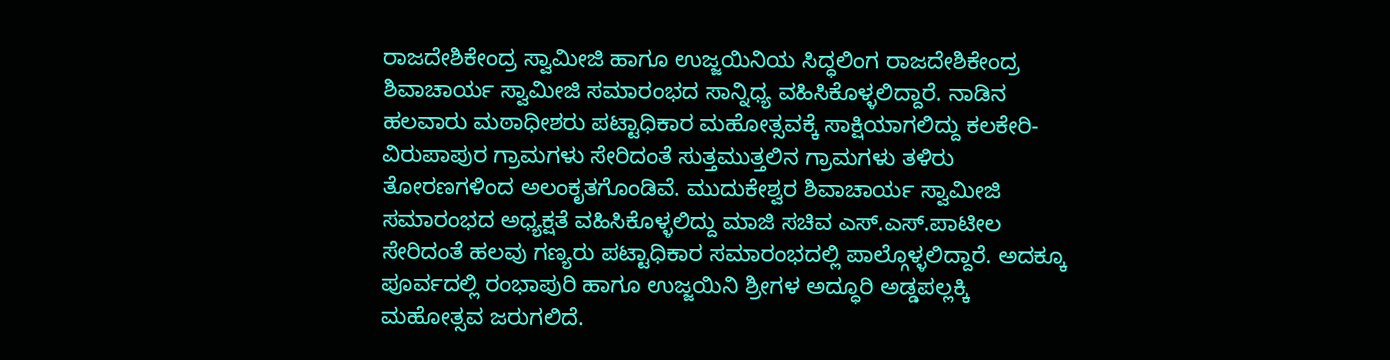ರಾಜದೇಶಿಕೇಂದ್ರ ಸ್ವಾಮೀಜಿ ಹಾಗೂ ಉಜ್ಜಯಿನಿಯ ಸಿದ್ಧಲಿಂಗ ರಾಜದೇಶಿಕೇಂದ್ರ ಶಿವಾಚಾರ್ಯ ಸ್ವಾಮೀಜಿ ಸಮಾರಂಭದ ಸಾನ್ನಿಧ್ಯ ವಹಿಸಿಕೊಳ್ಳಲಿದ್ದಾರೆ. ನಾಡಿನ ಹಲವಾರು ಮಠಾಧೀಶರು ಪಟ್ಟಾಧಿಕಾರ ಮಹೋತ್ಸವಕ್ಕೆ ಸಾಕ್ಷಿಯಾಗಲಿದ್ದು ಕಲಕೇರಿ-ವಿರುಪಾಪುರ ಗ್ರಾಮಗಳು ಸೇರಿದಂತೆ ಸುತ್ತಮುತ್ತಲಿನ ಗ್ರಾಮಗಳು ತಳಿರು ತೋರಣಗಳಿಂದ ಅಲಂಕೃತಗೊಂಡಿವೆ. ಮುದುಕೇಶ್ವರ ಶಿವಾಚಾರ್ಯ ಸ್ವಾಮೀಜಿ ಸಮಾರಂಭದ ಅಧ್ಯಕ್ಷತೆ ವಹಿಸಿಕೊಳ್ಳಲಿದ್ದು ಮಾಜಿ ಸಚಿವ ಎಸ್.ಎಸ್.ಪಾಟೀಲ ಸೇರಿದಂತೆ ಹಲವು ಗಣ್ಯರು ಪಟ್ಟಾಧಿಕಾರ ಸಮಾರಂಭದಲ್ಲಿ ಪಾಲ್ಗೊಳ್ಳಲಿದ್ದಾರೆ. ಅದಕ್ಕೂ ಪೂರ್ವದಲ್ಲಿ ರಂಭಾಪುರಿ ಹಾಗೂ ಉಜ್ಜಯಿನಿ ಶ್ರೀಗಳ ಅದ್ಧೂರಿ ಅಡ್ಡಪಲ್ಲಕ್ಕಿ ಮಹೋತ್ಸವ ಜರುಗಲಿದೆ.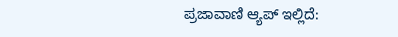ಪ್ರಜಾವಾಣಿ ಆ್ಯಪ್ ಇಲ್ಲಿದೆ: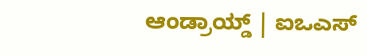ಆಂಡ್ರಾಯ್ಡ್ | ಐಒಎಸ್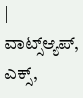| ವಾಟ್ಸ್ಆ್ಯಪ್, ಎಕ್ಸ್,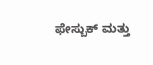ಫೇಸ್ಬುಕ್ ಮತ್ತು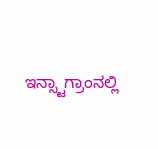ಇನ್ಸ್ಟಾಗ್ರಾಂನಲ್ಲಿ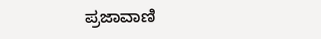ಪ್ರಜಾವಾಣಿ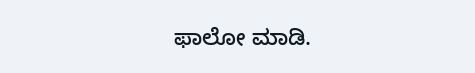ಫಾಲೋ ಮಾಡಿ.